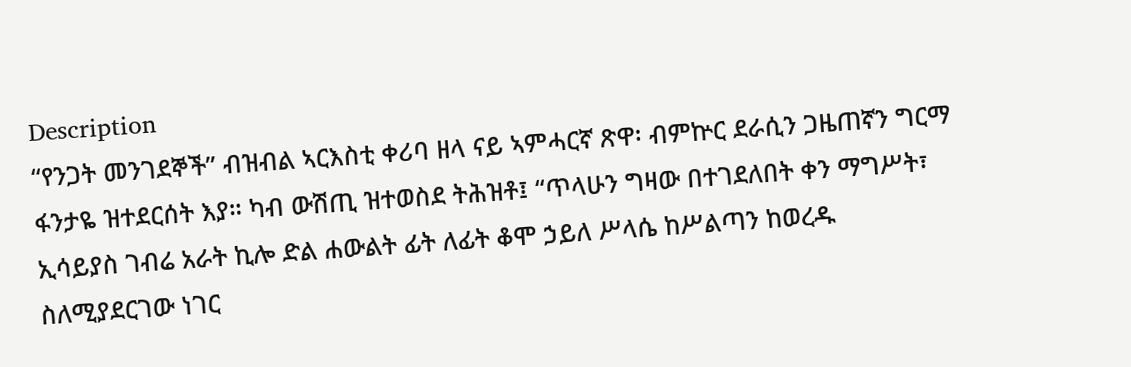Description
“የንጋት መንገደኞች” ብዝብል ኣርእስቲ ቀሪባ ዘላ ናይ ኣምሓርኛ ጽዋ፡ ብምኵር ደራሲን ጋዜጠኛን ግርማ ፋንታዬ ዝተደርሰት እያ። ካብ ውሽጢ ዝተወስደ ትሕዝቶ፤ “ጥላሁን ግዛው በተገደለበት ቀን ማግሥት፣ ኢሳይያስ ገብሬ አራት ኪሎ ድል ሐውልት ፊት ለፊት ቆሞ ኃይለ ሥላሴ ከሥልጣን ከወረዱ ስለሚያደርገው ነገር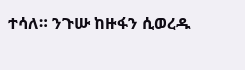ተሳለ። ንጉሡ ከዙፋን ሲወረዱ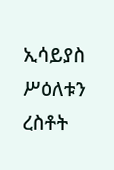ኢሳይያስ ሥዕለቱን ረስቶት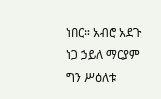ነበር። አብሮ አደጉ ነጋ ኃይለ ማርያም ግን ሥዕለቱ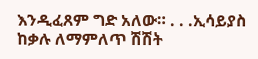እንዲፈጸም ግድ አለው። . . .ኢሳይያስ ከቃሉ ለማምለጥ ሽሽት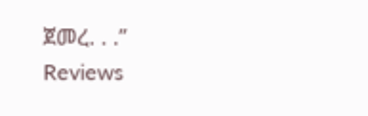ጀመረ. . .”
Reviews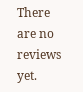There are no reviews yet.